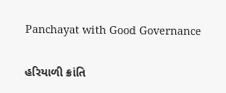Panchayat with Good Governance

હરિયાળી ક્રાંતિ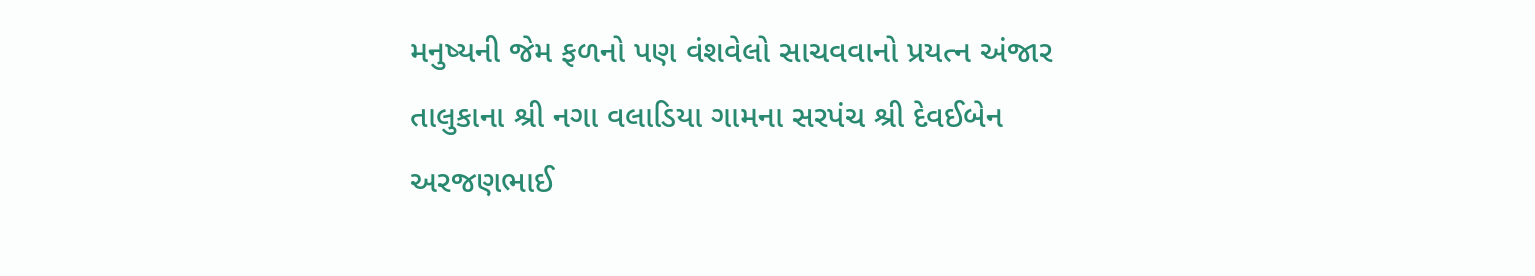મનુષ્યની જેમ ફળનો પણ વંશવેલો સાચવવાનો પ્રયત્ન અંજાર તાલુકાના શ્રી નગા વલાડિયા ગામના સરપંચ શ્રી દેવઈબેન અરજણભાઈ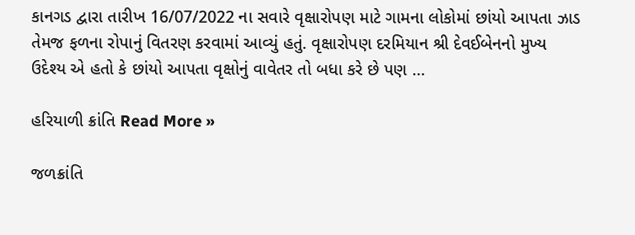કાનગડ દ્વારા તારીખ 16/07/2022 ના સવારે વૃક્ષારોપણ માટે ગામના લોકોમાં છાંયો આપતા ઝાડ તેમજ ફળના રોપાનું વિતરણ કરવામાં આવ્યું હતું. વૃક્ષારોપણ દરમિયાન શ્રી દેવઈબેનનો મુખ્ય ઉદેશ્ય એ હતો કે છાંયો આપતા વૃક્ષોનું વાવેતર તો બધા કરે છે પણ …

હરિયાળી ક્રાંતિ Read More »

જળક્રાંતિ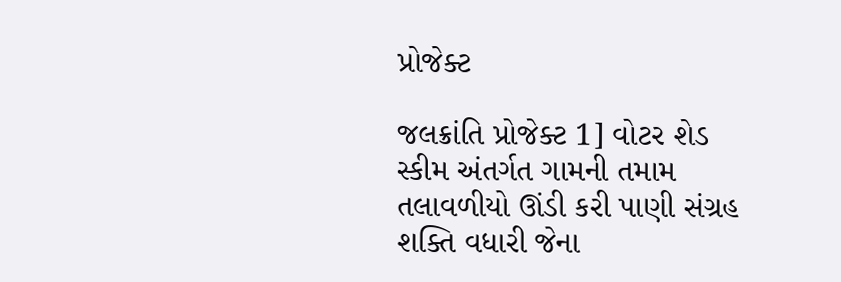પ્રોજેક્ટ

જલક્રાંતિ પ્રોજેક્ટ 1] વોટર શેડ સ્કીમ અંતર્ગત ગામની તમામ તલાવળીયો ઊંડી કરી પાણી સંગ્રહ શક્તિ વધારી જેના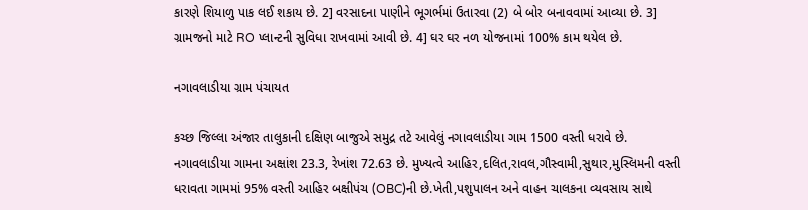કારણે શિયાળુ પાક લઈ શકાય છે. 2] વરસાદના પાણીને ભૂગર્ભમાં ઉતારવા (2) બે બોર બનાવવામાં આવ્યા છે. 3] ગ્રામજનો માટે RO પ્લાન્ટની સુવિધા રાખવામાં આવી છે. 4] ઘર ઘર નળ યોજનામાં 100% કામ થયેલ છે.

નગાવલાડીયા ગ્રામ પંચાયત

કચ્છ જિલ્લા અંજાર તાલુકાની દક્ષિણ બાજુએ સમુદ્ર તટે આવેલું નગાવલાડીયા ગામ 1500 વસ્તી ધરાવે છે. નગાવલાડીયા ગામના અક્ષાંશ 23.3, રેખાંશ 72.63 છે. મુખ્યત્વે આહિર,દલિત,રાવલ,ગૌસ્વામી,સુથાર,મુસ્લિમની વસ્તી ધરાવતા ગામમાં 95% વસ્તી આહિર બક્ષીપંચ (OBC)ની છે.ખેતી,પશુપાલન અને વાહન ચાલકના વ્યવસાય સાથે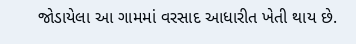જોડાયેલા આ ગામમાં વરસાદ આધારીત ખેતી થાય છે.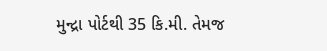મુન્દ્રા પોર્ટથી 35 કિ.મી. તેમજ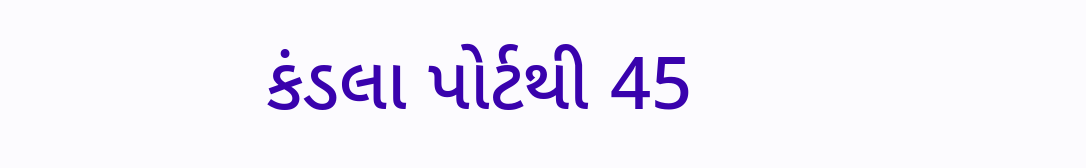કંડલા પોર્ટથી 45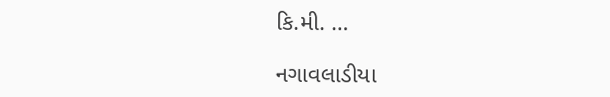કિ.મી. …

નગાવલાડીયા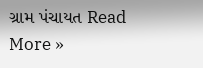ગ્રામ પંચાયત Read More »